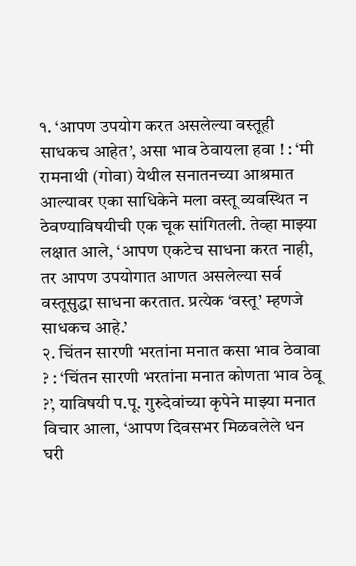१. ‘आपण उपयोग करत असलेल्या वस्तूही साधकच आहेत’, असा भाव ठेवायला हवा ! : ‘मी रामनाथी (गोवा) येथील सनातनच्या आश्रमात आल्यावर एका साधिकेने मला वस्तू व्यवस्थित न ठेवण्याविषयीची एक चूक सांगितली. तेव्हा माझ्या लक्षात आले, ‘आपण एकटेच साधना करत नाही, तर आपण उपयोगात आणत असलेल्या सर्व वस्तूसुद्धा साधना करतात. प्रत्येक ‘वस्तू’ म्हणजे साधकच आहे.’
२. चिंतन सारणी भरतांना मनात कसा भाव ठेवावा ? : ‘चिंतन सारणी भरतांना मनात कोणता भाव ठेवू ?’, याविषयी प.पू. गुरुदेवांच्या कृपेने माझ्या मनात विचार आला, ‘आपण दिवसभर मिळवलेले धन घरी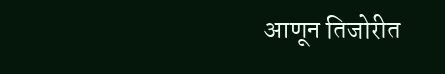आणून तिजोरीत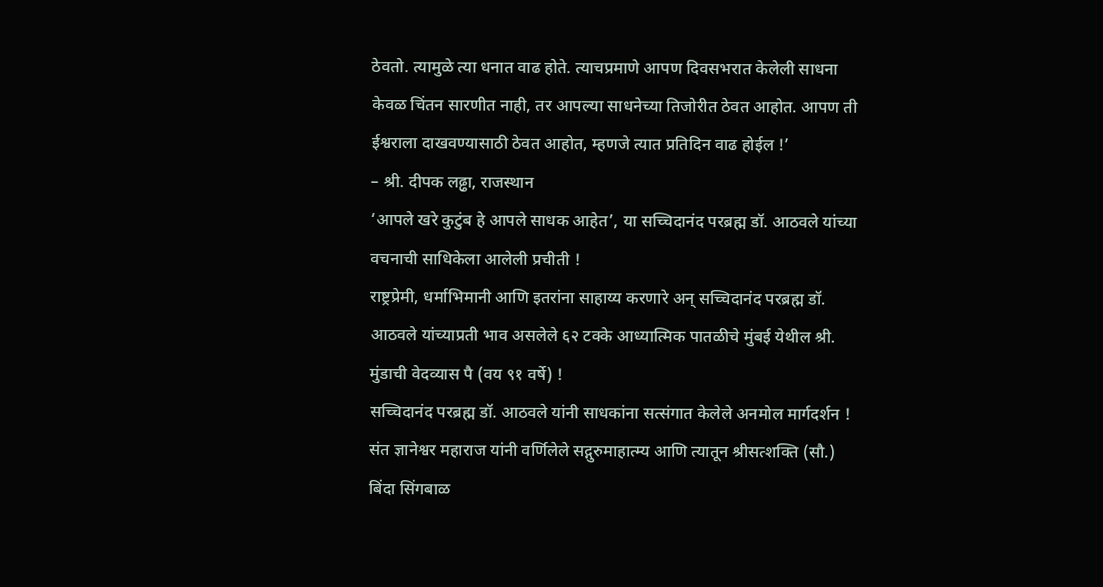ठेवतो. त्यामुळे त्या धनात वाढ होते. त्याचप्रमाणे आपण दिवसभरात केलेली साधना केवळ चिंतन सारणीत नाही, तर आपल्या साधनेच्या तिजोरीत ठेवत आहोत. आपण ती ईश्वराला दाखवण्यासाठी ठेवत आहोत, म्हणजे त्यात प्रतिदिन वाढ होईल !’
– श्री. दीपक लढ्ढा, राजस्थान
‘आपले खरे कुटुंब हे आपले साधक आहेत’, या सच्चिदानंद परब्रह्म डॉ. आठवले यांच्या वचनाची साधिकेला आलेली प्रचीती !
राष्ट्रप्रेमी, धर्माभिमानी आणि इतरांना साहाय्य करणारे अन् सच्चिदानंद परब्रह्म डॉ. आठवले यांच्याप्रती भाव असलेले ६२ टक्के आध्यात्मिक पातळीचे मुंबई येथील श्री. मुंडाची वेदव्यास पै (वय ९१ वर्षे) !
सच्चिदानंद परब्रह्म डॉ. आठवले यांनी साधकांना सत्संगात केलेले अनमोल मार्गदर्शन !
संत ज्ञानेश्वर महाराज यांनी वर्णिलेले सद्गुरुमाहात्म्य आणि त्यातून श्रीसत्शक्ति (सौ.) बिंदा सिंगबाळ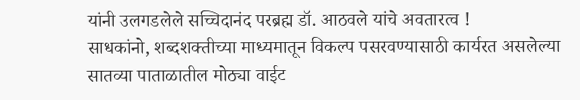यांनी उलगडलेले सच्चिदानंद परब्रह्म डॉ. आठवले यांचे अवतारत्व !
साधकांनो, शब्दशक्तीच्या माध्यमातून विकल्प पसरवण्यासाठी कार्यरत असलेल्या सातव्या पाताळातील मोठ्या वाईट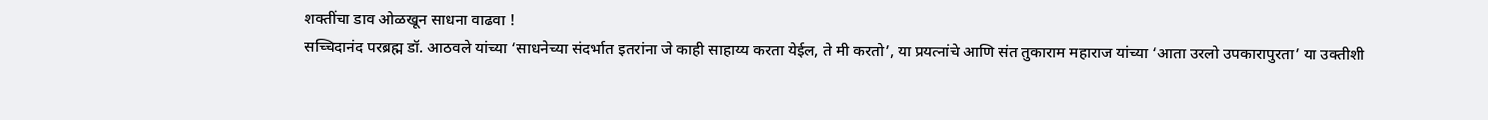शक्तींचा डाव ओळखून साधना वाढवा !
सच्चिदानंद परब्रह्म डॉ. आठवले यांच्या ‘साधनेच्या संदर्भात इतरांना जे काही साहाय्य करता येईल, ते मी करतो’, या प्रयत्नांचे आणि संत तुकाराम महाराज यांच्या ‘आता उरलो उपकारापुरता’ या उक्तीशी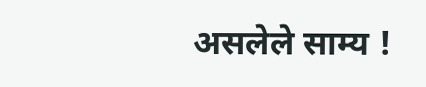असलेले साम्य !